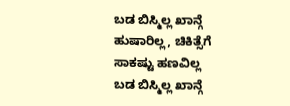ಬಡ ಬಿಸ್ಮಿಲ್ಲ ಖಾನ್ಗೆ ಹುಷಾರಿಲ್ಲ, ಚಿಕಿತ್ಸೆಗೆ ಸಾಕಷ್ಟು ಹಣವಿಲ್ಲ
ಬಡ ಬಿಸ್ಮಿಲ್ಲ ಖಾನ್ಗೆ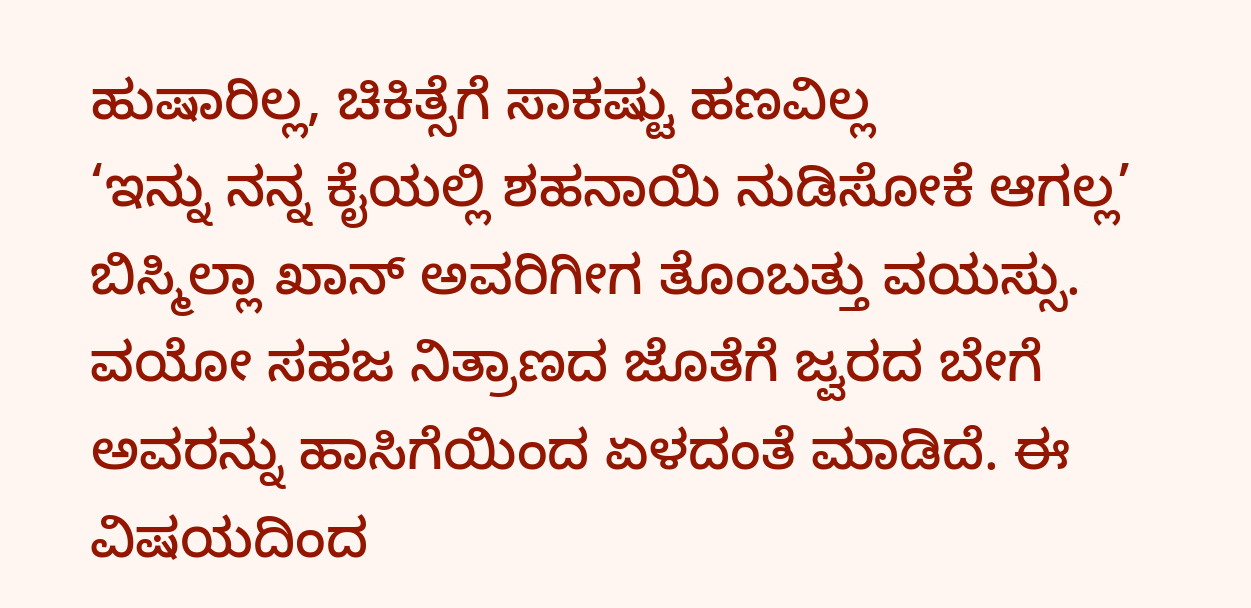ಹುಷಾರಿಲ್ಲ, ಚಿಕಿತ್ಸೆಗೆ ಸಾಕಷ್ಟು ಹಣವಿಲ್ಲ
‘ಇನ್ನು ನನ್ನ ಕೈಯಲ್ಲಿ ಶಹನಾಯಿ ನುಡಿಸೋಕೆ ಆಗಲ್ಲ’
ಬಿಸ್ಮಿಲ್ಲಾ ಖಾನ್ ಅವರಿಗೀಗ ತೊಂಬತ್ತು ವಯಸ್ಸು. ವಯೋ ಸಹಜ ನಿತ್ರಾಣದ ಜೊತೆಗೆ ಜ್ವರದ ಬೇಗೆ ಅವರನ್ನು ಹಾಸಿಗೆಯಿಂದ ಏಳದಂತೆ ಮಾಡಿದೆ. ಈ ವಿಷಯದಿಂದ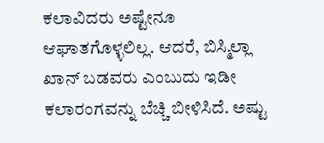ಕಲಾವಿದರು ಅಷ್ಟೇನೂ ಆಘಾತಗೊಳ್ಳಲಿಲ್ಲ. ಆದರೆ, ಬಿಸ್ಮಿಲ್ಲಾ ಖಾನ್ ಬಡವರು ಎಂಬುದು ಇಡೀ ಕಲಾರಂಗವನ್ನು ಬೆಚ್ಚಿ ಬೀಳಿಸಿದೆ. ಅಷ್ಟು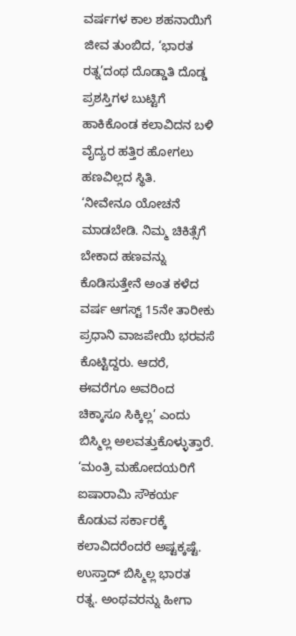ವರ್ಷಗಳ ಕಾಲ ಶಹನಾಯಿಗೆ ಜೀವ ತುಂಬಿದ, ‘ಭಾರತ ರತ್ನ’ದಂಥ ದೊಡ್ಡಾತಿ ದೊಡ್ಡ ಪ್ರಶಸ್ತಿಗಳ ಬುಟ್ಟಿಗೆ ಹಾಕಿಕೊಂಡ ಕಲಾವಿದನ ಬಳಿ ವೈದ್ಯರ ಹತ್ತಿರ ಹೋಗಲು ಹಣವಿಲ್ಲದ ಸ್ಥಿತಿ.
‘ನೀವೇನೂ ಯೋಚನೆ ಮಾಡಬೇಡಿ. ನಿಮ್ಮ ಚಿಕಿತ್ಸೆಗೆ ಬೇಕಾದ ಹಣವನ್ನು ಕೊಡಿಸುತ್ತೇನೆ ಅಂತ ಕಳೆದ ವರ್ಷ ಆಗಸ್ಟ್ 15ನೇ ತಾರೀಕು ಪ್ರಧಾನಿ ವಾಜಪೇಯಿ ಭರವಸೆ ಕೊಟ್ಟಿದ್ದರು. ಆದರೆ, ಈವರೆಗೂ ಅವರಿಂದ ಚಿಕ್ಕಾಸೂ ಸಿಕ್ಕಿಲ್ಲ’ ಎಂದು ಬಿಸ್ಮಿಲ್ಲ ಅಲವತ್ತುಕೊಳ್ಳುತ್ತಾರೆ.
‘ಮಂತ್ರಿ ಮಹೋದಯರಿಗೆ ಐಷಾರಾಮಿ ಸೌಕರ್ಯ ಕೊಡುವ ಸರ್ಕಾರಕ್ಕೆ ಕಲಾವಿದರೆಂದರೆ ಅಷ್ಟಕ್ಕಷ್ಟೆ. ಉಸ್ತಾದ್ ಬಿಸ್ಮಿಲ್ಲ ಭಾರತ ರತ್ನ. ಅಂಥವರನ್ನು ಹೀಗಾ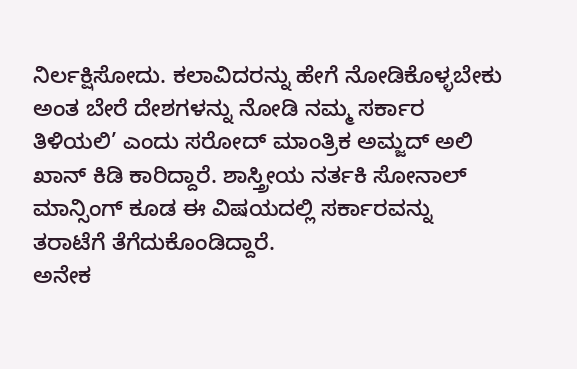ನಿರ್ಲಕ್ಷಿಸೋದು. ಕಲಾವಿದರನ್ನು ಹೇಗೆ ನೋಡಿಕೊಳ್ಳಬೇಕು ಅಂತ ಬೇರೆ ದೇಶಗಳನ್ನು ನೋಡಿ ನಮ್ಮ ಸರ್ಕಾರ ತಿಳಿಯಲಿ’ ಎಂದು ಸರೋದ್ ಮಾಂತ್ರಿಕ ಅಮ್ಜದ್ ಅಲಿ ಖಾನ್ ಕಿಡಿ ಕಾರಿದ್ದಾರೆ. ಶಾಸ್ತ್ರೀಯ ನರ್ತಕಿ ಸೋನಾಲ್ ಮಾನ್ಸಿಂಗ್ ಕೂಡ ಈ ವಿಷಯದಲ್ಲಿ ಸರ್ಕಾರವನ್ನು ತರಾಟೆಗೆ ತೆಗೆದುಕೊಂಡಿದ್ದಾರೆ.
ಅನೇಕ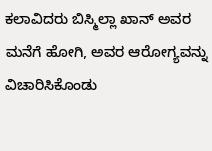ಕಲಾವಿದರು ಬಿಸ್ಮಿಲ್ಲಾ ಖಾನ್ ಅವರ ಮನೆಗೆ ಹೋಗಿ, ಅವರ ಆರೋಗ್ಯವನ್ನು ವಿಚಾರಿಸಿಕೊಂಡು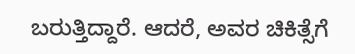ಬರುತ್ತಿದ್ದಾರೆ. ಆದರೆ, ಅವರ ಚಿಕಿತ್ಸೆಗೆ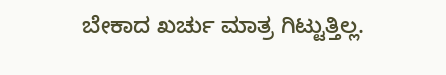ಬೇಕಾದ ಖರ್ಚು ಮಾತ್ರ ಗಿಟ್ಟುತ್ತಿಲ್ಲ.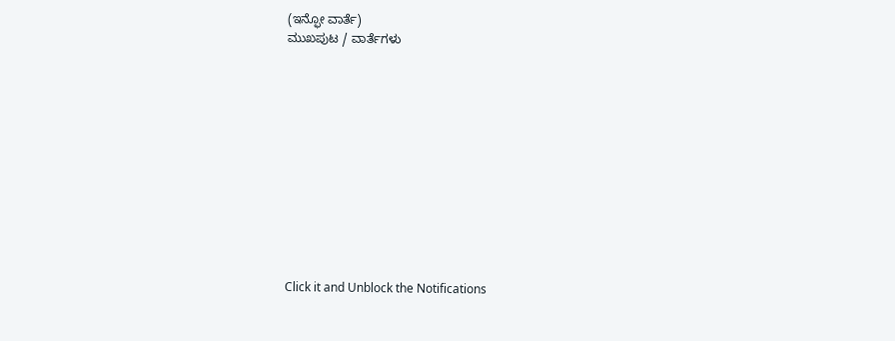(ಇನ್ಫೋ ವಾರ್ತೆ)
ಮುಖಪುಟ / ವಾರ್ತೆಗಳು












Click it and Unblock the Notifications